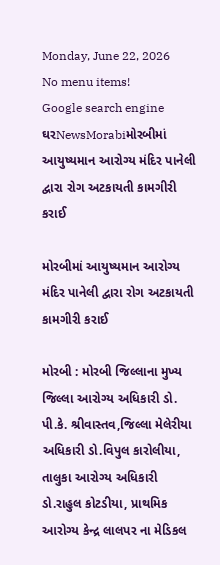Monday, June 22, 2026
No menu items!
Google search engine
ઘરNewsMorabiમોરબીમાં આયુષ્યમાન આરોગ્ય મંદિર પાનેલી દ્વારા રોગ અટકાયતી કામગીરી કરાઈ

મોરબીમાં આયુષ્યમાન આરોગ્ય મંદિર પાનેલી દ્વારા રોગ અટકાયતી કામગીરી કરાઈ

મોરબી : મોરબી જિલ્લાના મુખ્ય જિલ્લા આરોગ્ય અધિકારી ડો. પી.કે. શ્રીવાસ્તવ,જિલ્લા મેલેરીયા અધિકારી ડો.વિપુલ કારોલીયા, તાલુકા આરોગ્ય અધિકારી ડો.રાહુલ કોટડીયા, પ્રાથમિક આરોગ્ય કેન્દ્ર લાલપર ના મેડિકલ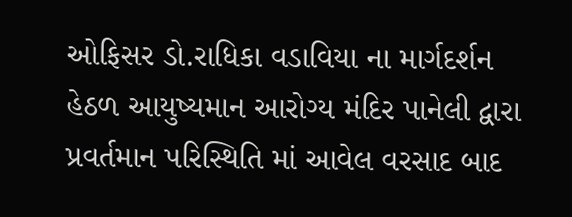ઓફિસર ડો.રાધિકા વડાવિયા ના માર્ગદર્શન હેઠળ આયુષ્યમાન આરોગ્ય મંદિર પાનેલી દ્વારા પ્રવર્તમાન પરિસ્થિતિ માં આવેલ વરસાદ બાદ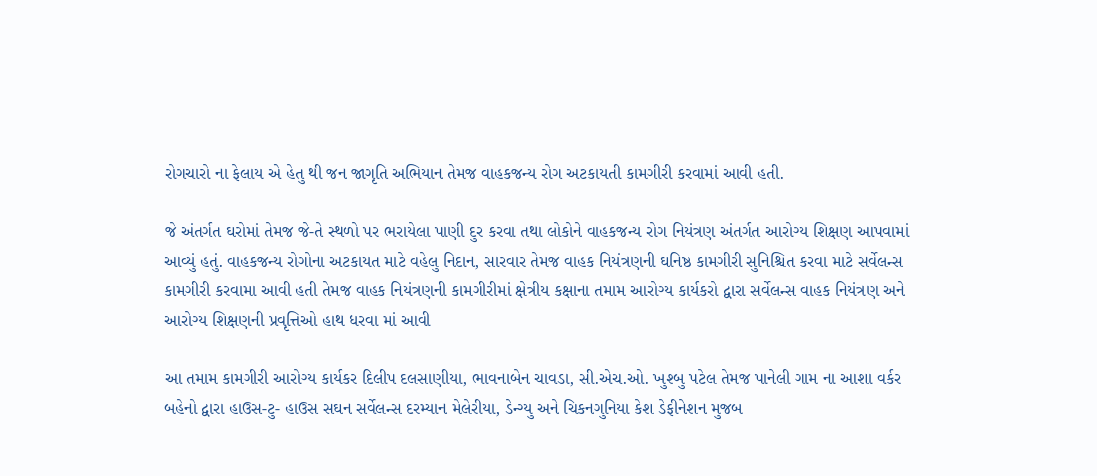રોગચારો ના ફેલાય એ હેતુ થી જન જાગૃતિ અભિયાન તેમજ વાહકજન્ય રોગ અટકાયતી કામગીરી કરવામાં આવી હતી.

જે અંતર્ગત ઘરોમાં તેમજ જે-તે સ્થળો પર ભરાયેલા પાણી દુર કરવા તથા લોકોને વાહકજન્ય રોગ નિયંત્રણ અંતર્ગત આરોગ્ય શિક્ષણ આપવામાં આવ્યું હતું. વાહકજન્ય રોગોના અટકાયત માટે વહેલુ નિદાન, સારવાર તેમજ વાહક નિયંત્રણની ઘનિષ્ઠ કામગીરી સુનિશ્ચિત કરવા માટે સર્વેલન્સ કામગીરી કરવામા આવી હતી તેમજ વાહક નિયંત્રણની કામગીરીમાં ક્ષેત્રીય કક્ષાના તમામ આરોગ્ય કાર્યકરો દ્વારા સર્વેલન્સ વાહક નિયંત્રણ અને આરોગ્ય શિક્ષણની પ્રવૃત્તિઓ હાથ ધરવા માં આવી

આ તમામ કામગીરી આરોગ્ય કાર્યકર દિલીપ દલસાણીયા, ભાવનાબેન ચાવડા, સી.એચ.ઓ. ખુશ્બુ પટેલ તેમજ પાનેલી ગામ ના આશા વર્કર બહેનો દ્વારા હાઉસ-ટુ- હાઉસ સઘન સર્વેલન્સ દરમ્યાન મેલેરીયા, ડેન્ગ્યુ અને ચિકનગુનિયા કેશ ડેફીનેશન મુજબ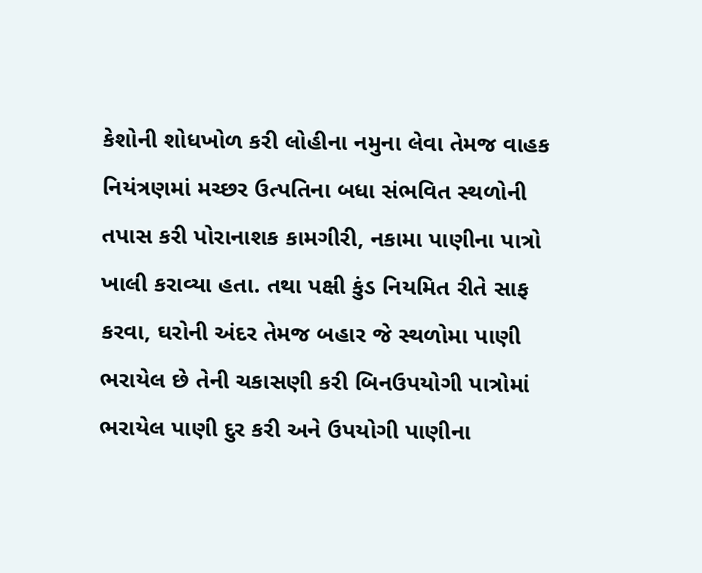કેશોની શોધખોળ કરી લોહીના નમુના લેવા તેમજ વાહક નિયંત્રણમાં મચ્છર ઉત્પતિના બધા સંભવિત સ્થળોની તપાસ કરી પોરાનાશક કામગીરી, નકામા પાણીના પાત્રો ખાલી કરાવ્યા હતા. તથા પક્ષી કુંડ નિયમિત રીતે સાફ કરવા‚ ઘરોની અંદર તેમજ બહાર જે સ્થળોમા પાણી ભરાયેલ છે તેની ચકાસણી કરી બિનઉપયોગી પાત્રોમાં ભરાયેલ પાણી દુર કરી અને ઉપયોગી પાણીના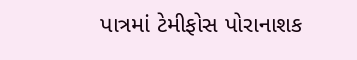પાત્રમાં ટેમીફોસ પોરાનાશક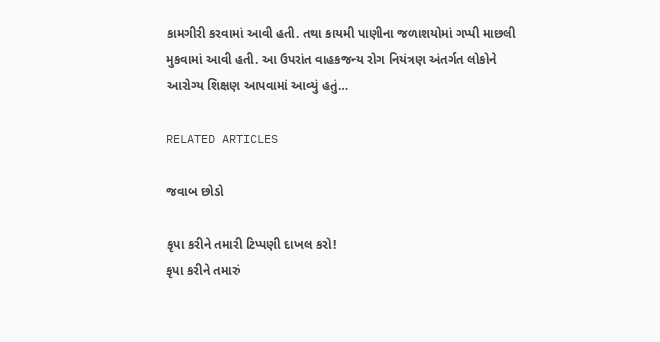કામગીરી કરવામાં આવી હતી. તથા કાયમી પાણીના જળાશયોમાં ગપ્પી માછલી મુકવામાં આવી હતી. આ ઉપરાંત વાહકજન્ય રોગ નિયંત્રણ અંતર્ગત લોકોને આરોગ્ય શિક્ષણ આપવામાં આવ્યું હતું…

RELATED ARTICLES

જવાબ છોડો

કૃપા કરીને તમારી ટિપ્પણી દાખલ કરો!
કૃપા કરીને તમારું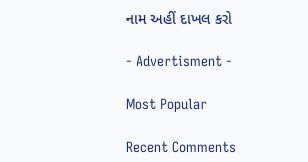નામ અહીં દાખલ કરો

- Advertisment -

Most Popular

Recent Comments